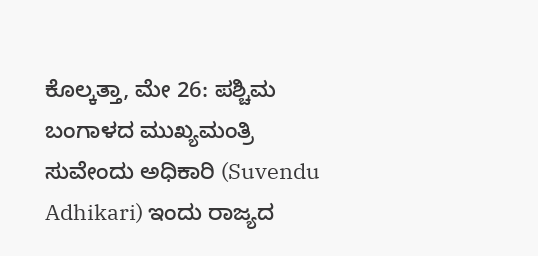ಕೊಲ್ಕತ್ತಾ, ಮೇ 26: ಪಶ್ಚಿಮ ಬಂಗಾಳದ ಮುಖ್ಯಮಂತ್ರಿ ಸುವೇಂದು ಅಧಿಕಾರಿ (Suvendu Adhikari) ಇಂದು ರಾಜ್ಯದ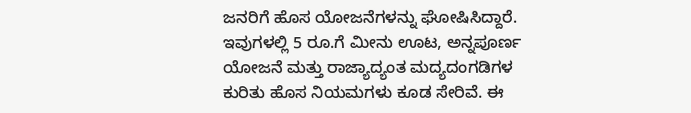ಜನರಿಗೆ ಹೊಸ ಯೋಜನೆಗಳನ್ನು ಘೋಷಿಸಿದ್ದಾರೆ. ಇವುಗಳಲ್ಲಿ 5 ರೂ.ಗೆ ಮೀನು ಊಟ, ಅನ್ನಪೂರ್ಣ ಯೋಜನೆ ಮತ್ತು ರಾಜ್ಯಾದ್ಯಂತ ಮದ್ಯದಂಗಡಿಗಳ ಕುರಿತು ಹೊಸ ನಿಯಮಗಳು ಕೂಡ ಸೇರಿವೆ. ಈ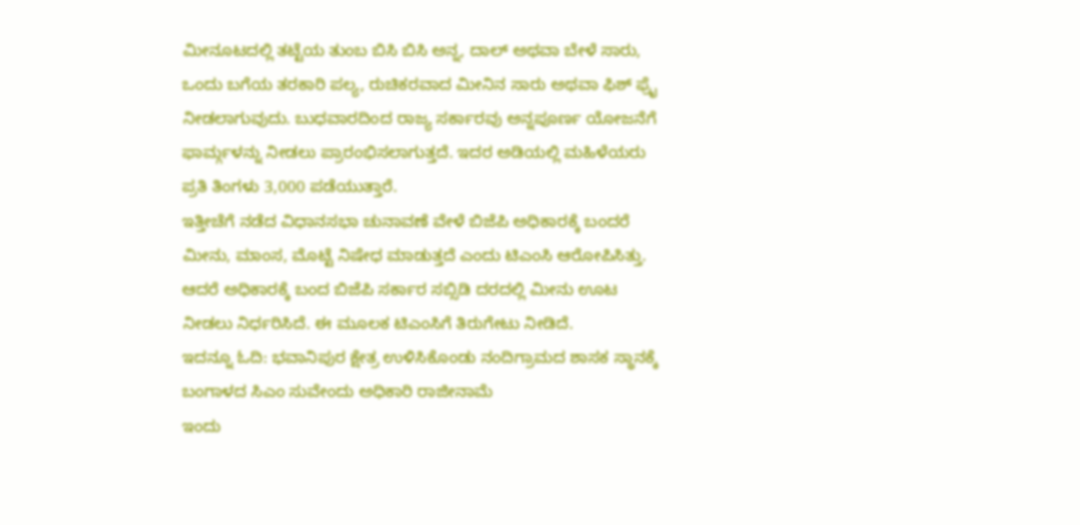ಮೀನೂಟದಲ್ಲಿ ತಟ್ಟೆಯ ತುಂಬ ಬಿಸಿ ಬಿಸಿ ಅನ್ನ, ದಾಲ್ ಅಥವಾ ಬೇಳೆ ಸಾರು, ಒಂದು ಬಗೆಯ ತರಕಾರಿ ಪಲ್ಯ, ರುಚಿಕರವಾದ ಮೀನಿನ ಸಾರು ಅಥವಾ ಫಿಶ್ ಫ್ರೈ ನೀಡಲಾಗುವುದು. ಬುಧವಾರದಿಂದ ರಾಜ್ಯ ಸರ್ಕಾರವು ಅನ್ನಪೂರ್ಣ ಯೋಜನೆಗೆ ಫಾರ್ಮ್ಗಳನ್ನು ನೀಡಲು ಪ್ರಾರಂಭಿಸಲಾಗುತ್ತದೆ. ಇದರ ಅಡಿಯಲ್ಲಿ ಮಹಿಳೆಯರು ಪ್ರತಿ ತಿಂಗಳು 3,000 ಪಡೆಯುತ್ತಾರೆ.
ಇತ್ತೀಚೆಗೆ ನಡೆದ ವಿಧಾನಸಭಾ ಚುನಾವಣೆ ವೇಳೆ ಬಿಜೆಪಿ ಅಧಿಕಾರಕ್ಕೆ ಬಂದರೆ ಮೀನು, ಮಾಂಸ, ಮೊಟ್ಟೆ ನಿಷೇಧ ಮಾಡುತ್ತದೆ ಎಂದು ಟಿಎಂಸಿ ಆರೋಪಿಸಿತ್ತು. ಆದರೆ ಅಧಿಕಾರಕ್ಕೆ ಬಂದ ಬಿಜೆಪಿ ಸರ್ಕಾರ ಸಬ್ಸಿಡಿ ದರದಲ್ಲಿ ಮೀನು ಊಟ ನೀಡಲು ನಿರ್ಧರಿಸಿದೆ. ಈ ಮೂಲಕ ಟಿಎಂಸಿಗೆ ತಿರುಗೇಟು ನೀಡಿದೆ.
ಇದನ್ನೂ ಓದಿ: ಭವಾನಿಪುರ ಕ್ಷೇತ್ರ ಉಳಿಸಿಕೊಂಡು ನಂದಿಗ್ರಾಮದ ಶಾಸಕ ಸ್ಥಾನಕ್ಕೆ ಬಂಗಾಳದ ಸಿಎಂ ಸುವೇಂದು ಅಧಿಕಾರಿ ರಾಜೀನಾಮೆ
ಇಂದು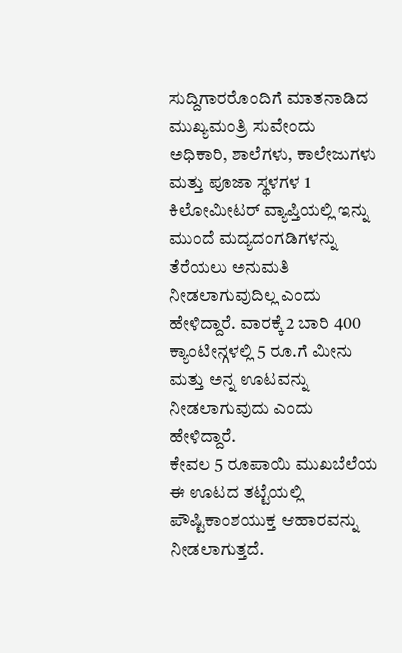ಸುದ್ದಿಗಾರರೊಂದಿಗೆ ಮಾತನಾಡಿದ ಮುಖ್ಯಮಂತ್ರಿ ಸುವೇಂದು ಅಧಿಕಾರಿ, ಶಾಲೆಗಳು, ಕಾಲೇಜುಗಳು ಮತ್ತು ಪೂಜಾ ಸ್ಥಳಗಳ 1 ಕಿಲೋಮೀಟರ್ ವ್ಯಾಪ್ತಿಯಲ್ಲಿ ಇನ್ನು ಮುಂದೆ ಮದ್ಯದಂಗಡಿಗಳನ್ನು ತೆರೆಯಲು ಅನುಮತಿ ನೀಡಲಾಗುವುದಿಲ್ಲ ಎಂದು ಹೇಳಿದ್ದಾರೆ. ವಾರಕ್ಕೆ 2 ಬಾರಿ 400 ಕ್ಯಾಂಟೀನ್ಗಳಲ್ಲಿ 5 ರೂ.ಗೆ ಮೀನು ಮತ್ತು ಅನ್ನ ಊಟವನ್ನು ನೀಡಲಾಗುವುದು ಎಂದು ಹೇಳಿದ್ದಾರೆ.
ಕೇವಲ 5 ರೂಪಾಯಿ ಮುಖಬೆಲೆಯ ಈ ಊಟದ ತಟ್ಟೆಯಲ್ಲಿ ಪೌಷ್ಟಿಕಾಂಶಯುಕ್ತ ಆಹಾರವನ್ನು ನೀಡಲಾಗುತ್ತದೆ.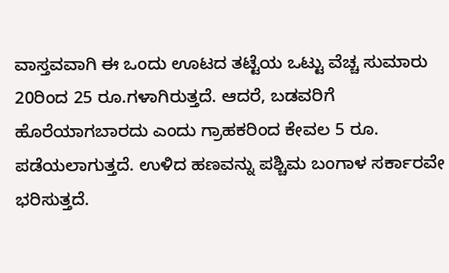ವಾಸ್ತವವಾಗಿ ಈ ಒಂದು ಊಟದ ತಟ್ಟೆಯ ಒಟ್ಟು ವೆಚ್ಚ ಸುಮಾರು 20ರಿಂದ 25 ರೂ.ಗಳಾಗಿರುತ್ತದೆ. ಆದರೆ, ಬಡವರಿಗೆ ಹೊರೆಯಾಗಬಾರದು ಎಂದು ಗ್ರಾಹಕರಿಂದ ಕೇವಲ 5 ರೂ. ಪಡೆಯಲಾಗುತ್ತದೆ. ಉಳಿದ ಹಣವನ್ನು ಪಶ್ಚಿಮ ಬಂಗಾಳ ಸರ್ಕಾರವೇ ಭರಿಸುತ್ತದೆ.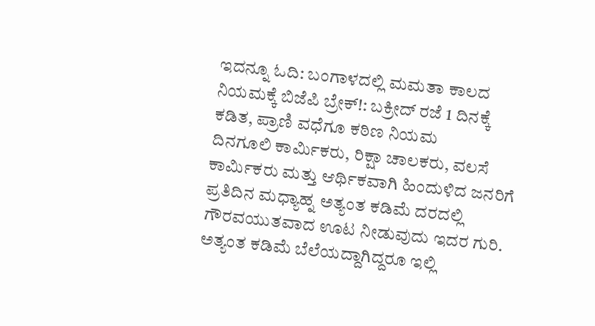ಇದನ್ನೂ ಓದಿ: ಬಂಗಾಳದಲ್ಲಿ ಮಮತಾ ಕಾಲದ ನಿಯಮಕ್ಕೆ ಬಿಜೆಪಿ ಬ್ರೇಕ್!: ಬಕ್ರೀದ್ ರಜೆ 1 ದಿನಕ್ಕೆ ಕಡಿತ, ಪ್ರಾಣಿ ವಧೆಗೂ ಕಠಿಣ ನಿಯಮ
ದಿನಗೂಲಿ ಕಾರ್ಮಿಕರು, ರಿಕ್ಷಾ ಚಾಲಕರು, ವಲಸೆ ಕಾರ್ಮಿಕರು ಮತ್ತು ಆರ್ಥಿಕವಾಗಿ ಹಿಂದುಳಿದ ಜನರಿಗೆ ಪ್ರತಿದಿನ ಮಧ್ಯಾಹ್ನ ಅತ್ಯಂತ ಕಡಿಮೆ ದರದಲ್ಲಿ ಗೌರವಯುತವಾದ ಊಟ ನೀಡುವುದು ಇದರ ಗುರಿ. ಅತ್ಯಂತ ಕಡಿಮೆ ಬೆಲೆಯದ್ದಾಗಿದ್ದರೂ ಇಲ್ಲಿ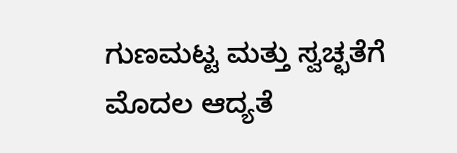ಗುಣಮಟ್ಟ ಮತ್ತು ಸ್ವಚ್ಛತೆಗೆ ಮೊದಲ ಆದ್ಯತೆ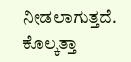ನೀಡಲಾಗುತ್ತದೆ. ಕೊಲ್ಕತ್ತಾ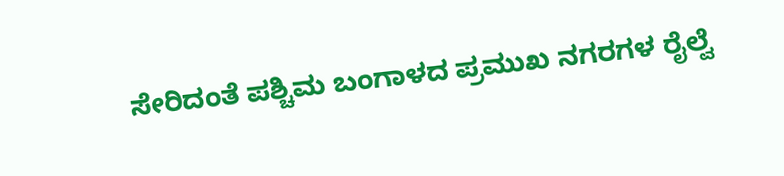ಸೇರಿದಂತೆ ಪಶ್ಚಿಮ ಬಂಗಾಳದ ಪ್ರಮುಖ ನಗರಗಳ ರೈಲ್ವೆ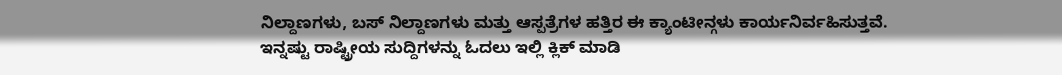ನಿಲ್ದಾಣಗಳು, ಬಸ್ ನಿಲ್ದಾಣಗಳು ಮತ್ತು ಆಸ್ಪತ್ರೆಗಳ ಹತ್ತಿರ ಈ ಕ್ಯಾಂಟೀನ್ಗಳು ಕಾರ್ಯನಿರ್ವಹಿಸುತ್ತವೆ.
ಇನ್ನಷ್ಟು ರಾಷ್ಟ್ರೀಯ ಸುದ್ದಿಗಳನ್ನು ಓದಲು ಇಲ್ಲಿ ಕ್ಲಿಕ್ ಮಾಡಿ